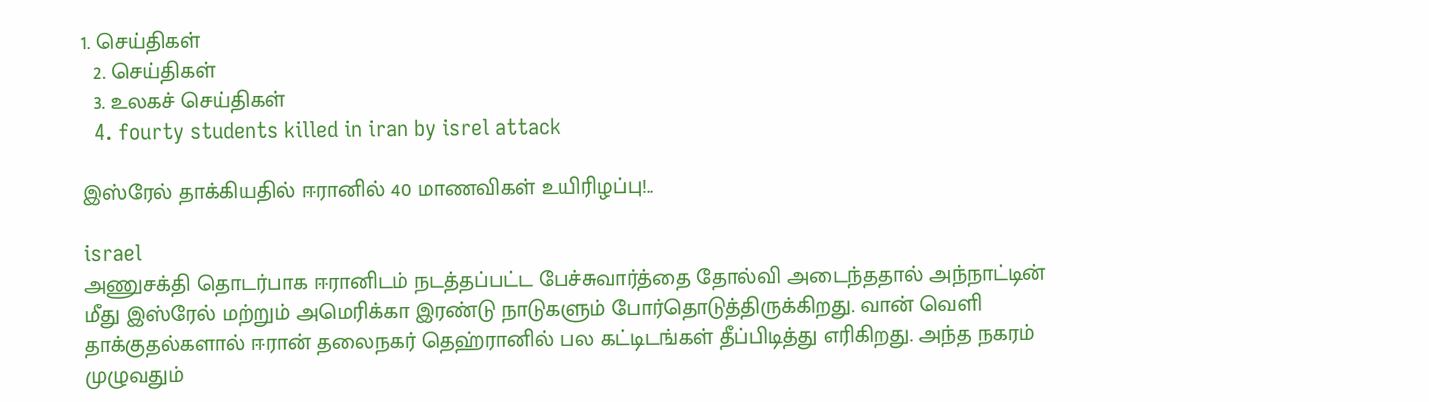1. செய்திகள்
  2. செய்திகள்
  3. உலகச் செய்திகள்
  4. fourty students killed in iran by isrel attack

இஸ்ரேல் தாக்கியதில் ஈரானில் 40 மாணவிகள் உயிரிழப்பு!..

israel
அணுசக்தி தொடர்பாக ஈரானிடம் நடத்தப்பட்ட பேச்சுவார்த்தை தோல்வி அடைந்ததால் அந்நாட்டின் மீது இஸ்ரேல் மற்றும் அமெரிக்கா இரண்டு நாடுகளும் போர்தொடுத்திருக்கிறது. வான் வெளி தாக்குதல்களால் ஈரான் தலைநகர் தெஹ்ரானில் பல கட்டிடங்கள் தீப்பிடித்து எரிகிறது. அந்த நகரம் முழுவதும்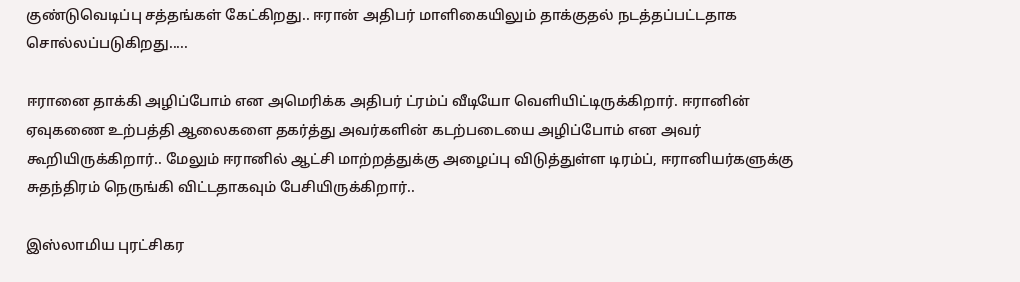குண்டுவெடிப்பு சத்தங்கள் கேட்கிறது.. ஈரான் அதிபர் மாளிகையிலும் தாக்குதல் நடத்தப்பட்டதாக சொல்லப்படுகிறது.....

ஈரானை தாக்கி அழிப்போம் என அமெரிக்க அதிபர் ட்ரம்ப் வீடியோ வெளியிட்டிருக்கிறார். ஈரானின் ஏவுகணை உற்பத்தி ஆலைகளை தகர்த்து அவர்களின் கடற்படையை அழிப்போம் என அவர் கூறியிருக்கிறார்.. மேலும் ஈரானில் ஆட்சி மாற்றத்துக்கு அழைப்பு விடுத்துள்ள டிரம்ப், ஈரானியர்களுக்கு சுதந்திரம் நெருங்கி விட்டதாகவும் பேசியிருக்கிறார்..

இஸ்லாமிய புரட்சிகர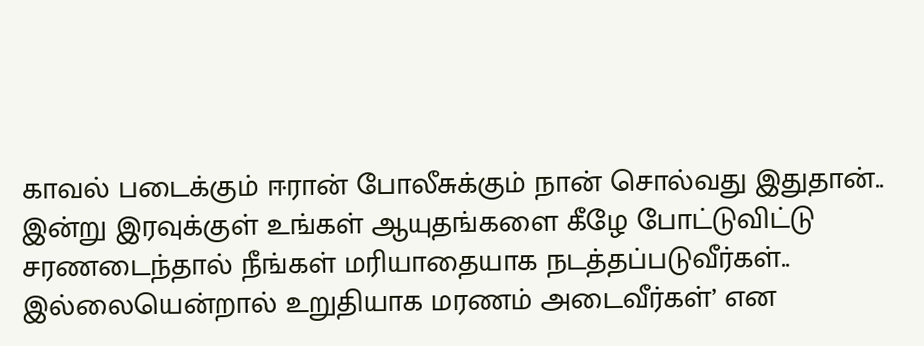காவல் படைக்கும் ஈரான் போலீசுக்கும் நான் சொல்வது இதுதான்.. இன்று இரவுக்குள் உங்கள் ஆயுதங்களை கீழே போட்டுவிட்டு சரணடைந்தால் நீங்கள் மரியாதையாக நடத்தப்படுவீர்கள்.. இல்லையென்றால் உறுதியாக மரணம் அடைவீர்கள்’ என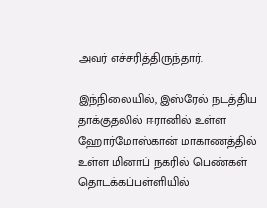அவர் எச்சரித்திருந்தார்.

இந்நிலையில், இஸ்ரேல் நடத்திய தாக்குதலில் ஈரானில் உள்ள ஹோர்மோஸ்கான் மாகாணத்தில் உள்ள மினாப் நகரில் பெண்கள் தொடக்கப்பள்ளியில்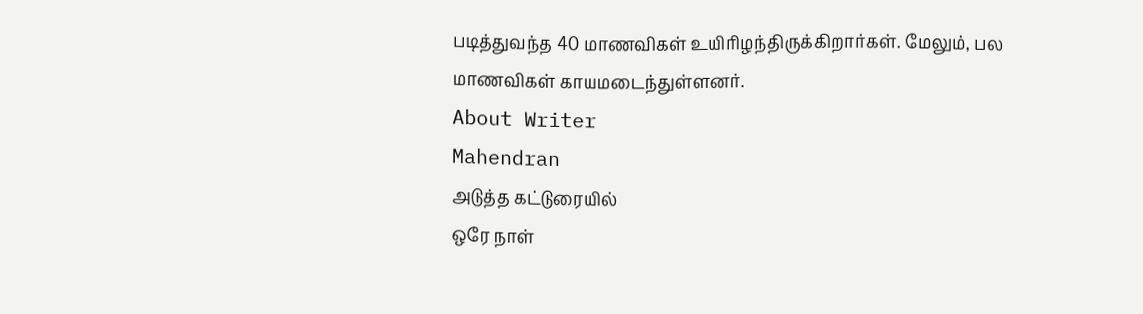படித்துவந்த 40 மாணவிகள் உயிரிழந்திருக்கிறார்கள். மேலும், பல மாணவிகள் காயமடைந்துள்ளனர்.
About Writer
Mahendran
அடுத்த கட்டுரையில்
ஒரே நாள்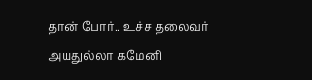தான் போர்.. உச்ச தலைவர் அயதுல்லா கமேனி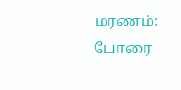மரணம்: போரை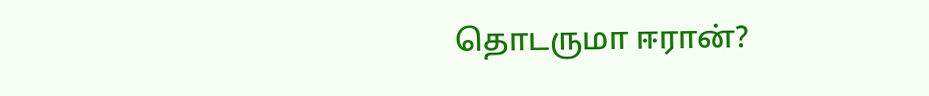தொடருமா ஈரான்?